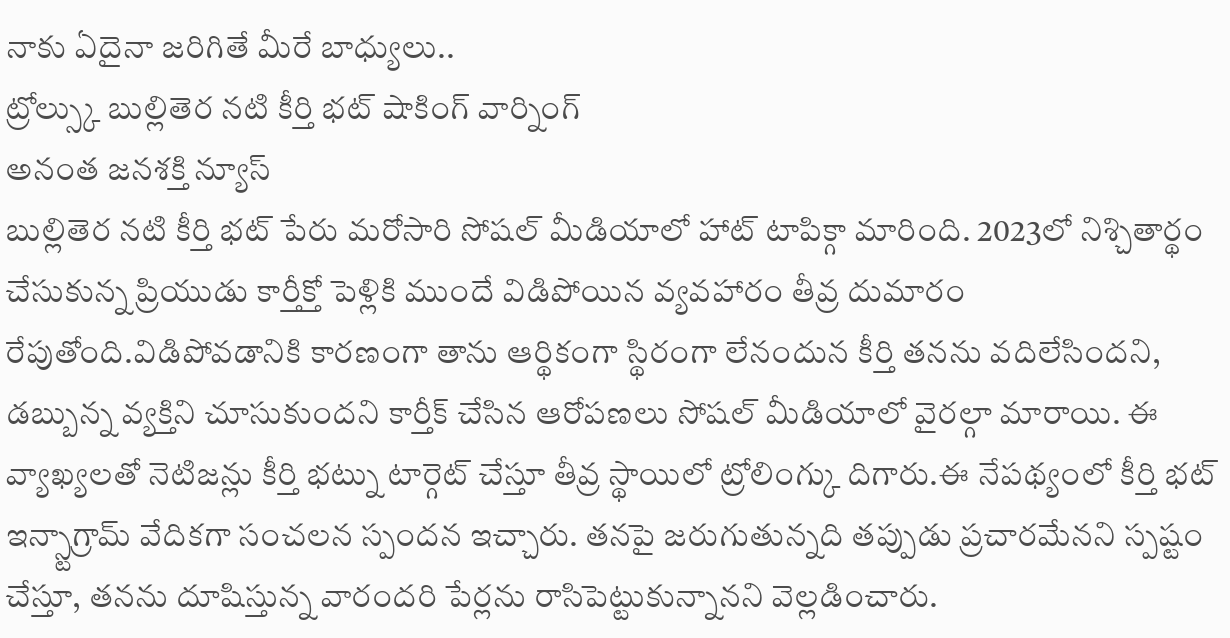నాకు ఏదైనా జరిగితే మీరే బాధ్యులు..
ట్రోల్స్కు బుల్లితెర నటి కీర్తి భట్ షాకింగ్ వార్నింగ్
అనంత జనశక్తి న్యూస్
బుల్లితెర నటి కీర్తి భట్ పేరు మరోసారి సోషల్ మీడియాలో హాట్ టాపిక్గా మారింది. 2023లో నిశ్చితార్థం చేసుకున్న ప్రియుడు కార్తీక్తో పెళ్లికి ముందే విడిపోయిన వ్యవహారం తీవ్ర దుమారం రేపుతోంది.విడిపోవడానికి కారణంగా తాను ఆర్థికంగా స్థిరంగా లేనందున కీర్తి తనను వదిలేసిందని, డబ్బున్న వ్యక్తిని చూసుకుందని కార్తీక్ చేసిన ఆరోపణలు సోషల్ మీడియాలో వైరల్గా మారాయి. ఈ వ్యాఖ్యలతో నెటిజన్లు కీర్తి భట్ను టార్గెట్ చేస్తూ తీవ్ర స్థాయిలో ట్రోలింగ్కు దిగారు.ఈ నేపథ్యంలో కీర్తి భట్ ఇన్స్టాగ్రామ్ వేదికగా సంచలన స్పందన ఇచ్చారు. తనపై జరుగుతున్నది తప్పుడు ప్రచారమేనని స్పష్టం చేస్తూ, తనను దూషిస్తున్న వారందరి పేర్లను రాసిపెట్టుకున్నానని వెల్లడించారు.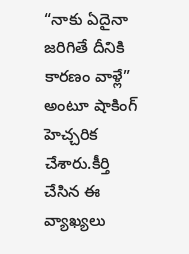“నాకు ఏదైనా జరిగితే దీనికి కారణం వాళ్లే” అంటూ షాకింగ్ హెచ్చరిక చేశారు.కీర్తి చేసిన ఈ వ్యాఖ్యలు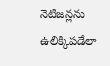నెటిజన్లను ఉలిక్కిపడేలా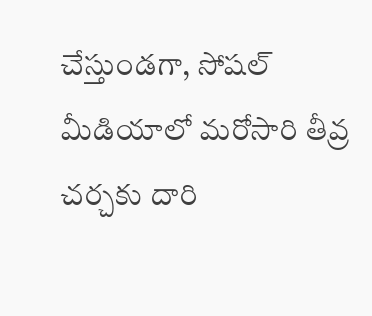చేస్తుండగా, సోషల్ మీడియాలో మరోసారి తీవ్ర చర్చకు దారి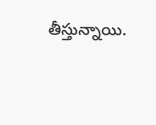తీస్తున్నాయి.